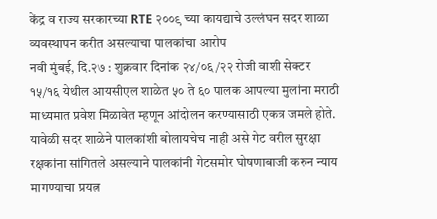केंद्र व राज्य सरकारच्या RTE २००९ च्या कायद्याचे उल्लंघन सदर शाळा व्यवस्थापन करीत असल्याचा पालकांचा आरोप
नवी मुंबई, दि.२७ : शुक्रवार दिनांक २४/०६/२२ रोजी वाशी सेक्टर १५/१६ येथील आयसीएल शाळेत ५० ते ६० पालक आपल्या मुलांना मराठी माध्यमात प्रवेश मिळावेत म्हणून आंदोलन करण्यासाठी एकत्र जमले होते. यावेळी सदर शाळेने पालकांशी बोलायचेच नाही असे गेट वरील सुरक्षा रक्षकांना सांगितले असल्याने पालकांनी गेटसमोर घोषणाबाजी करुन न्याय मागण्याचा प्रयत्न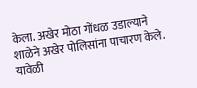केला. अखेर मोठा गोंधळ उडाल्याने शाळेने अखेर पोलिसांना पाचारण केले. यावेळी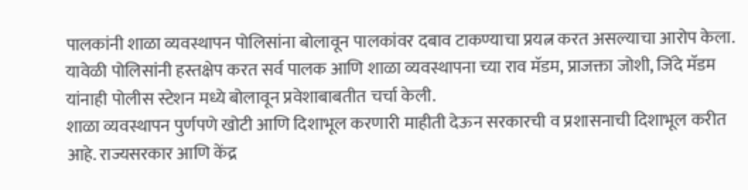पालकांनी शाळा व्यवस्थापन पोलिसांना बोलावून पालकांवर दबाव टाकण्याचा प्रयत्न करत असल्याचा आरोप केला. यावेळी पोलिसांनी हस्तक्षेप करत सर्व पालक आणि शाळा व्यवस्थापना च्या राव मॅडम, प्राजक्ता जोशी, जिंदे मॅडम यांनाही पोलीस स्टेशन मध्ये बोलावून प्रवेशाबाबतीत चर्चा केली.
शाळा व्यवस्थापन पुर्णपणे खोटी आणि दिशाभूल करणारी माहीती देऊन सरकारची व प्रशासनाची दिशाभूल करीत आहे. राज्यसरकार आणि केंद्र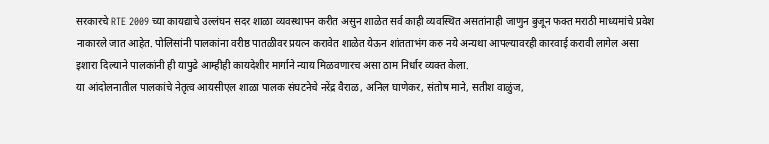सरकारचे RTE 2009 च्या कायद्याचे उल्लंघन सदर शाळा व्यवस्थापन करीत असुन शाळेत सर्व काही व्यवस्थित असतांनाही जाणुन बुजून फक्त मराठी माध्यमांचे प्रवेश नाकारले जात आहेत. पोलिसांनी पालकांना वरीष्ठ पातळीवर प्रयत्न करावेत शाळेत येऊन शांतताभंग करु नये अन्यथा आपल्यावरही कारवाई करावी लागेल असा इशारा दिल्याने पालकांनी ही यापुढे आम्हीही कायदेशीर मार्गाने न्याय मिळवणारच असा ठाम निर्धार व्यक्त केला.
या आंदोलनातील पालकांचे नेतृत्व आयसीएल शाळा पालक संघटनेचे नरेंद्र वैराळ, अनिल घाणेकर, संतोष माने, सतीश वाळुंज,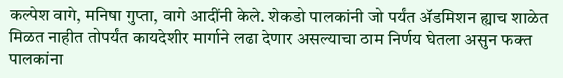कल्पेश वागे, मनिषा गुप्ता, वागे आदींनी केले. शेकडो पालकांनी जो पर्यंत ॲडमिशन ह्याच शाळेत मिळत नाहीत तोपर्यंत कायदेशीर मार्गाने लढा देणार असल्याचा ठाम निर्णय घेतला असुन फक्त पालकांना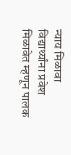न्याय मिळावा विद्यार्थ्यांना प्रवेश मिळावेत म्हणून पालक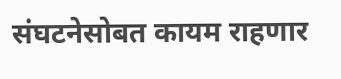संघटनेसोबत कायम राहणार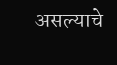असल्याचे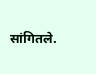सांगितले.